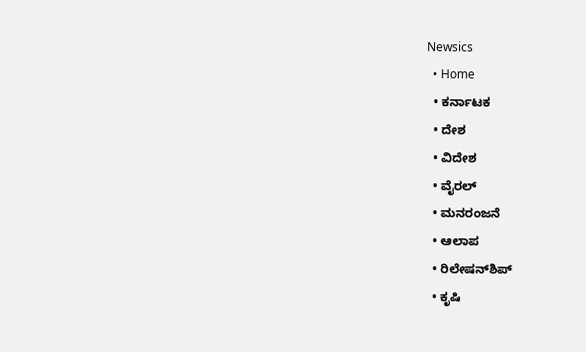Newsics
  • Home
  • ಕರ್ನಾಟಕ
  • ದೇಶ
  • ವಿದೇಶ
  • ವೈರಲ್
  • ಮನರಂಜನೆ
  • ಆಲಾಪ
  • ರಿಲೇಷನ್‌ಶಿಪ್
  • ಕೃಷಿ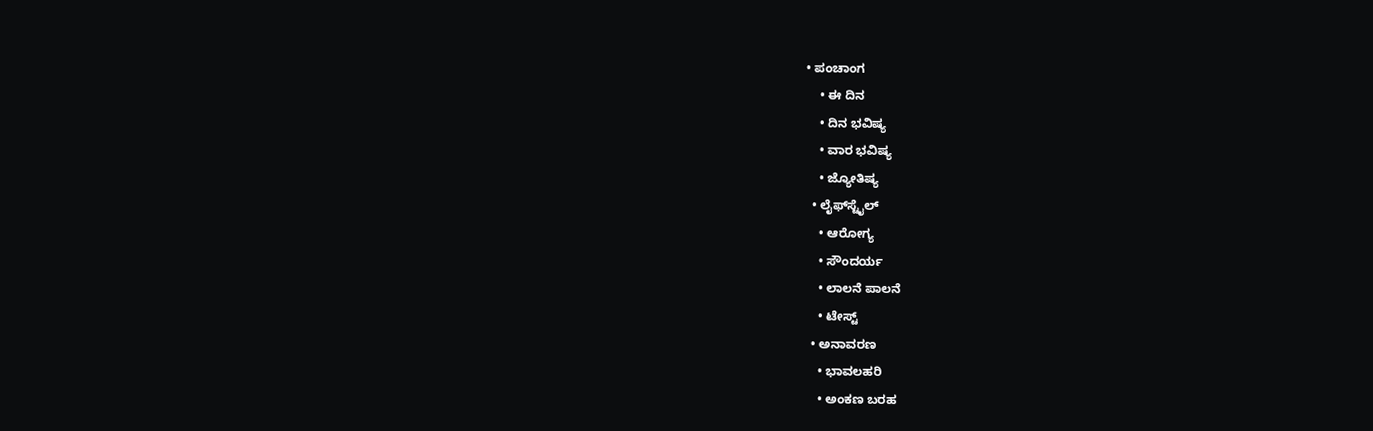• ಪಂಚಾಂಗ
    • ಈ ದಿನ
    • ದಿನ ಭವಿಷ್ಯ
    • ವಾರ ಭವಿಷ್ಯ
    • ಜ್ಯೋತಿಷ್ಯ
  • ಲೈಫ್‌ಸ್ಟೈಲ್
    • ಆರೋಗ್ಯ
    • ಸೌಂದರ್ಯ
    • ಲಾಲನೆ ಪಾಲನೆ
    • ಟೇಸ್ಟ್
  • ಅನಾವರಣ
    • ಭಾವಲಹರಿ
    • ಅಂಕಣ ಬರಹ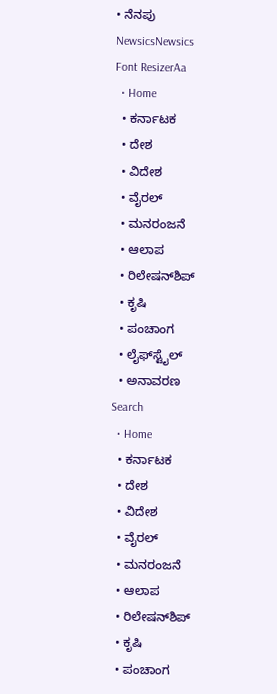• ನೆನಪು
NewsicsNewsics
Font ResizerAa
  • Home
  • ಕರ್ನಾಟಕ
  • ದೇಶ
  • ವಿದೇಶ
  • ವೈರಲ್
  • ಮನರಂಜನೆ
  • ಆಲಾಪ
  • ರಿಲೇಷನ್‌ಶಿಪ್
  • ಕೃಷಿ
  • ಪಂಚಾಂಗ
  • ಲೈಫ್‌ಸ್ಟೈಲ್
  • ಅನಾವರಣ
Search
  • Home
  • ಕರ್ನಾಟಕ
  • ದೇಶ
  • ವಿದೇಶ
  • ವೈರಲ್
  • ಮನರಂಜನೆ
  • ಆಲಾಪ
  • ರಿಲೇಷನ್‌ಶಿಪ್
  • ಕೃಷಿ
  • ಪಂಚಾಂಗ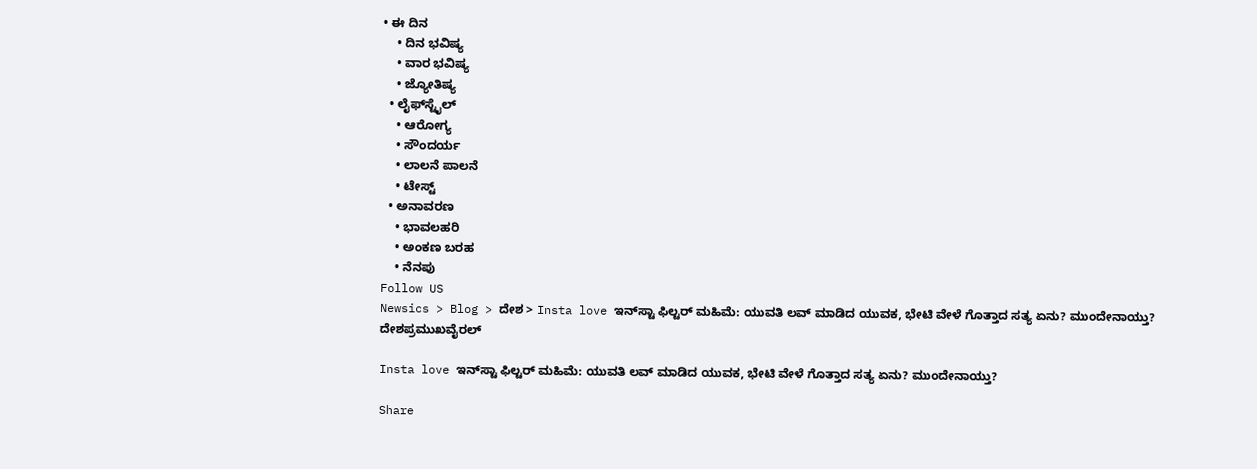• ಈ ದಿನ
    • ದಿನ ಭವಿಷ್ಯ
    • ವಾರ ಭವಿಷ್ಯ
    • ಜ್ಯೋತಿಷ್ಯ
  • ಲೈಫ್‌ಸ್ಟೈಲ್
    • ಆರೋಗ್ಯ
    • ಸೌಂದರ್ಯ
    • ಲಾಲನೆ ಪಾಲನೆ
    • ಟೇಸ್ಟ್
  • ಅನಾವರಣ
    • ಭಾವಲಹರಿ
    • ಅಂಕಣ ಬರಹ
    • ನೆನಪು
Follow US
Newsics > Blog > ದೇಶ > Insta love ಇನ್‌ಸ್ಟಾ ಫಿಲ್ಟರ್‌ ಮಹಿಮೆ: ಯುವತಿ ಲವ್ ಮಾಡಿದ ಯುವಕ, ಭೇಟಿ ವೇಳೆ ಗೊತ್ತಾದ ಸತ್ಯ ಏನು? ಮುಂದೇನಾಯ್ತು?
ದೇಶಪ್ರಮುಖವೈರಲ್

Insta love ಇನ್‌ಸ್ಟಾ ಫಿಲ್ಟರ್‌ ಮಹಿಮೆ: ಯುವತಿ ಲವ್ ಮಾಡಿದ ಯುವಕ, ಭೇಟಿ ವೇಳೆ ಗೊತ್ತಾದ ಸತ್ಯ ಏನು? ಮುಂದೇನಾಯ್ತು?

Share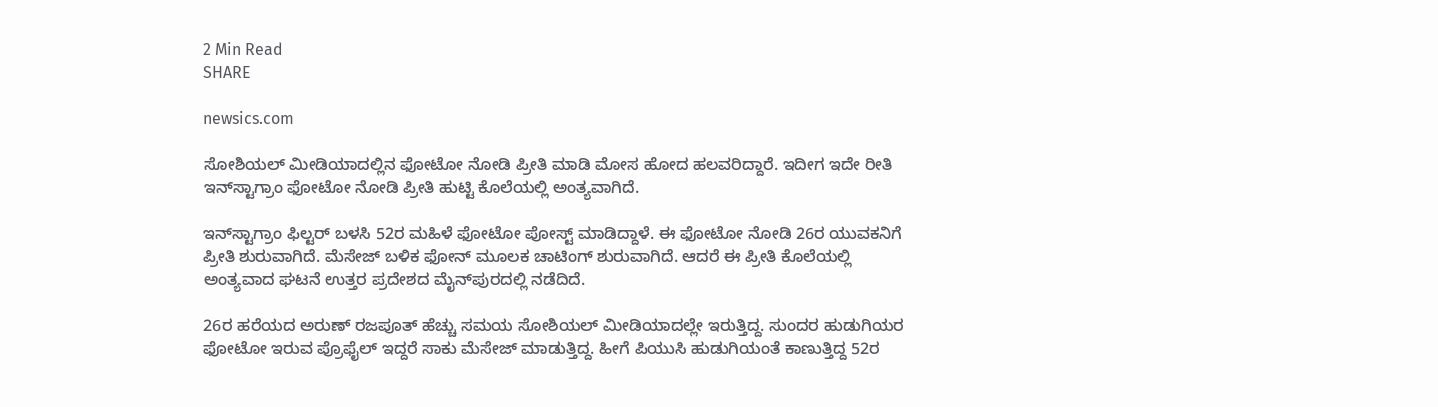2 Min Read
SHARE

newsics.com

ಸೋಶಿಯಲ್ ಮೀಡಿಯಾದಲ್ಲಿನ ಫೋಟೋ ನೋಡಿ ಪ್ರೀತಿ ಮಾಡಿ ಮೋಸ ಹೋದ ಹಲವರಿದ್ದಾರೆ. ಇದೀಗ ಇದೇ ರೀತಿ ಇನ್‌ಸ್ಟಾಗ್ರಾಂ ಫೋಟೋ ನೋಡಿ ಪ್ರೀತಿ ಹುಟ್ಟಿ ಕೊಲೆಯಲ್ಲಿ ಅಂತ್ಯವಾಗಿದೆ.

ಇನ್‌ಸ್ಟಾಗ್ರಾಂ ಫಿಲ್ಟರ್ ಬಳಸಿ 52ರ ಮಹಿಳೆ ಫೋಟೋ ಪೋಸ್ಟ್ ಮಾಡಿದ್ದಾಳೆ. ಈ ಫೋಟೋ ನೋಡಿ 26ರ ಯುವಕನಿಗೆ ಪ್ರೀತಿ ಶುರುವಾಗಿದೆ. ಮೆಸೇಜ್ ಬಳಿಕ ಫೋನ್ ಮೂಲಕ ಚಾಟಿಂಗ್ ಶುರುವಾಗಿದೆ. ಆದರೆ ಈ ಪ್ರೀತಿ ಕೊಲೆಯಲ್ಲಿ ಅಂತ್ಯವಾದ ಘಟನೆ ಉತ್ತರ ಪ್ರದೇಶದ ಮೈನ್‌ಪುರದಲ್ಲಿ ನಡೆದಿದೆ.

26ರ ಹರೆಯದ ಅರುಣ್ ರಜಪೂತ್ ಹೆಚ್ಚು ಸಮಯ ಸೋಶಿಯಲ್ ಮೀಡಿಯಾದಲ್ಲೇ ಇರುತ್ತಿದ್ದ. ಸುಂದರ ಹುಡುಗಿಯರ ಫೋಟೋ ಇರುವ ಪ್ರೊಫೈಲ್ ಇದ್ದರೆ ಸಾಕು ಮೆಸೇಜ್ ಮಾಡುತ್ತಿದ್ದ. ಹೀಗೆ ಪಿಯುಸಿ ಹುಡುಗಿಯಂತೆ ಕಾಣುತ್ತಿದ್ದ 52ರ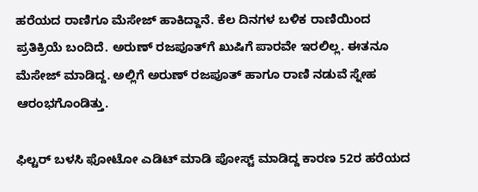ಹರೆಯದ ರಾಣಿಗೂ ಮೆಸೇಜ್ ಹಾಕಿದ್ದಾನೆ. ಕೆಲ ದಿನಗಳ ಬಳಿಕ ರಾಣಿಯಿಂದ ಪ್ರತಿಕ್ರಿಯೆ ಬಂದಿದೆ. ಅರುಣ್ ರಜಪೂತ್‌ಗೆ ಖುಷಿಗೆ ಪಾರವೇ ಇರಲಿಲ್ಲ. ಈತನೂ ಮೆಸೇಜ್ ಮಾಡಿದ್ದ. ಅಲ್ಲಿಗೆ ಅರುಣ್ ರಜಪೂತ್ ಹಾಗೂ ರಾಣಿ ನಡುವೆ ಸ್ನೇಹ ಆರಂಭಗೊಂಡಿತ್ತು.

ಫಿಲ್ಟರ್ ಬಳಸಿ ಫೋಟೋ ಎಡಿಟ್ ಮಾಡಿ ಪೋಸ್ಟ್ ಮಾಡಿದ್ದ ಕಾರಣ 52ರ ಹರೆಯದ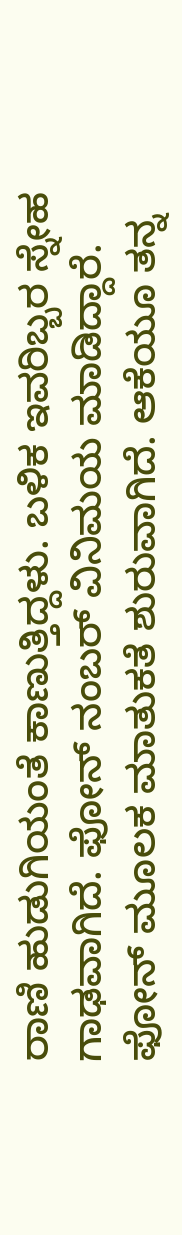ರಾಣಿ ಹುಡುಗಿಯಂತೆ ಕಾಣುತ್ತಿದ್ದಳು. ಬಳಿಕ ಇವರಿಬ್ಬರ ಸ್ನೇಹ ಗಾಢವಾಗಿದೆ. ಫೋನ್ ನಂಬರ್ ವಿನಿಮಯ ಮಾಡಿದ್ದಾರೆ. ಫೋನ್ ಮೂಲಕ ಮಾತುಕತೆ ಶುರುವಾಗಿದೆ. ಆಕೆಯೂ ತನ್ನ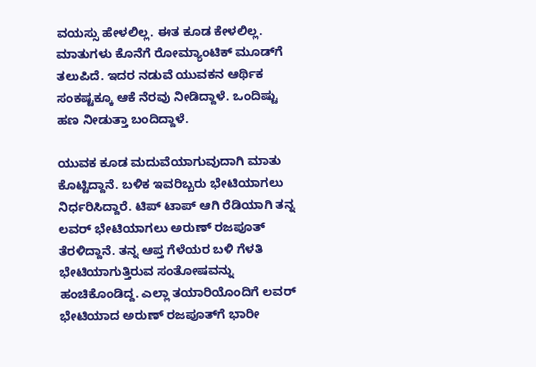ವಯಸ್ಸು ಹೇಳಲಿಲ್ಲ. ಈತ ಕೂಡ ಕೇಳಲಿಲ್ಲ. ಮಾತುಗಳು ಕೊನೆಗೆ ರೋಮ್ಯಾಂಟಿಕ್ ಮೂಡ್‌ಗೆ ತಲುಪಿದೆ. ಇದರ ನಡುವೆ ಯುವಕನ ಆರ್ಥಿಕ ಸಂಕಷ್ಟಕ್ಕೂ ಆಕೆ ನೆರವು ನೀಡಿದ್ದಾಳೆ. ಒಂದಿಷ್ಟು ಹಣ ನೀಡುತ್ತಾ ಬಂದಿದ್ದಾಳೆ.

ಯುವಕ ಕೂಡ ಮದುವೆಯಾಗುವುದಾಗಿ ಮಾತು ಕೊಟ್ಟಿದ್ದಾನೆ. ಬಳಿಕ ಇವರಿಬ್ಬರು ಭೇಟಿಯಾಗಲು ನಿರ್ಧರಿಸಿದ್ದಾರೆ. ಟಿಪ್ ಟಾಪ್ ಆಗಿ ರೆಡಿಯಾಗಿ ತನ್ನ ಲವರ್ ಭೇಟಿಯಾಗಲು ಅರುಣ್ ರಜಪೂತ್ ತೆರಳಿದ್ದಾನೆ. ತನ್ನ ಆಪ್ತ ಗೆಳೆಯರ ಬಳಿ ಗೆಳತಿ ಭೇಟಿಯಾಗುತ್ತಿರುವ ಸಂತೋಷವನ್ನು ಹಂಚಿಕೊಂಡಿದ್ದ. ಎಲ್ಲಾ ತಯಾರಿಯೊಂದಿಗೆ ಲವರ್ ಭೇಟಿಯಾದ ಅರುಣ್ ರಜಪೂತ್‌ಗೆ ಭಾರೀ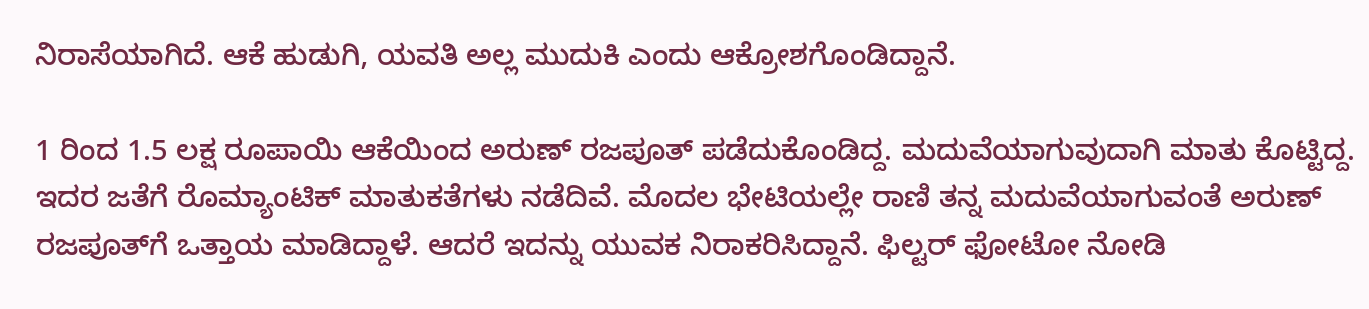ನಿರಾಸೆಯಾಗಿದೆ. ಆಕೆ ಹುಡುಗಿ, ಯವತಿ ಅಲ್ಲ ಮುದುಕಿ ಎಂದು ಆಕ್ರೋಶಗೊಂಡಿದ್ದಾನೆ.

1 ರಿಂದ 1.5 ಲಕ್ಷ ರೂಪಾಯಿ ಆಕೆಯಿಂದ ಅರುಣ್ ರಜಪೂತ್ ಪಡೆದುಕೊಂಡಿದ್ದ. ಮದುವೆಯಾಗುವುದಾಗಿ ಮಾತು ಕೊಟ್ಟಿದ್ದ. ಇದರ ಜತೆಗೆ ರೊಮ್ಯಾಂಟಿಕ್ ಮಾತುಕತೆಗಳು ನಡೆದಿವೆ. ಮೊದಲ ಭೇಟಿಯಲ್ಲೇ ರಾಣಿ ತನ್ನ ಮದುವೆಯಾಗುವಂತೆ ಅರುಣ್ ರಜಪೂತ್‌ಗೆ ಒತ್ತಾಯ ಮಾಡಿದ್ದಾಳೆ. ಆದರೆ ಇದನ್ನು ಯುವಕ ನಿರಾಕರಿಸಿದ್ದಾನೆ. ಫಿಲ್ಟರ್ ಫೋಟೋ ನೋಡಿ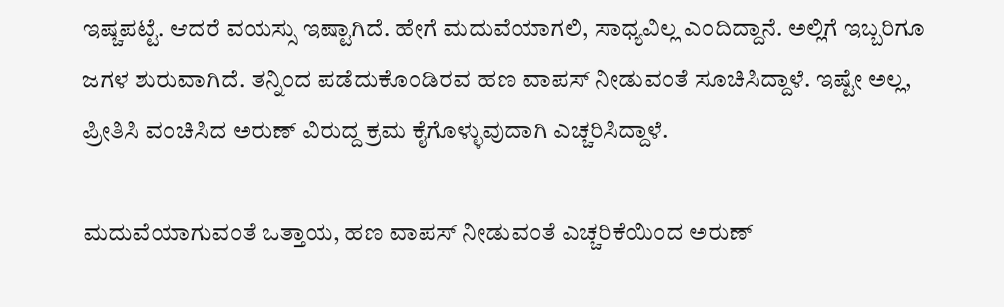ಇಷ್ಚಪಟ್ಟೆ. ಆದರೆ ವಯಸ್ಸು ಇಷ್ಟಾಗಿದೆ. ಹೇಗೆ ಮದುವೆಯಾಗಲಿ, ಸಾಧ್ಯವಿಲ್ಲ ಎಂದಿದ್ದಾನೆ. ಅಲ್ಲಿಗೆ ಇಬ್ಬರಿಗೂ ಜಗಳ ಶುರುವಾಗಿದೆ. ತನ್ನಿಂದ ಪಡೆದುಕೊಂಡಿರವ ಹಣ ವಾಪಸ್ ನೀಡುವಂತೆ ಸೂಚಿಸಿದ್ದಾಳೆ. ಇಷ್ಟೇ ಅಲ್ಲ, ಪ್ರೀತಿಸಿ ವಂಚಿಸಿದ ಅರುಣ್ ವಿರುದ್ದ ಕ್ರಮ ಕೈಗೊಳ್ಳುವುದಾಗಿ ಎಚ್ಚರಿಸಿದ್ದಾಳೆ.

ಮದುವೆಯಾಗುವಂತೆ ಒತ್ತಾಯ, ಹಣ ವಾಪಸ್ ನೀಡುವಂತೆ ಎಚ್ಚರಿಕೆಯಿಂದ ಅರುಣ್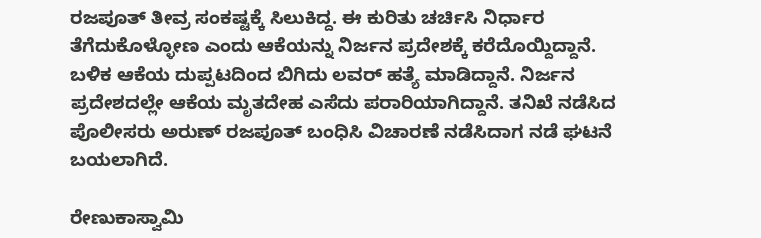ರಜಪೂತ್ ತೀವ್ರ ಸಂಕಷ್ಟಕ್ಕೆ ಸಿಲುಕಿದ್ದ. ಈ ಕುರಿತು ಚರ್ಚಿಸಿ ನಿರ್ಧಾರ ತೆಗೆದುಕೊಳ್ಳೋಣ ಎಂದು ಆಕೆಯನ್ನು ನಿರ್ಜನ ಪ್ರದೇಶಕ್ಕೆ ಕರೆದೊಯ್ದಿದ್ದಾನೆ. ಬಳಿಕ ಆಕೆಯ ದುಪ್ಪಟದಿಂದ ಬಿಗಿದು ಲವರ್ ಹತ್ಯೆ ಮಾಡಿದ್ದಾನೆ. ನಿರ್ಜನ ಪ್ರದೇಶದಲ್ಲೇ ಆಕೆಯ ಮೃತದೇಹ ಎಸೆದು ಪರಾರಿಯಾಗಿದ್ದಾನೆ. ತನಿಖೆ ನಡೆಸಿದ ಪೊಲೀಸರು ಅರುಣ್ ರಜಪೂತ್ ಬಂಧಿಸಿ ವಿಚಾರಣೆ ನಡೆಸಿದಾಗ ನಡೆ ಘಟನೆ ಬಯಲಾಗಿದೆ.

ರೇಣುಕಾಸ್ವಾಮಿ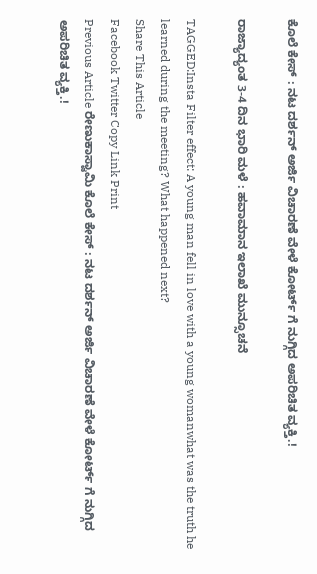ಕೊಲೆ ಕೇಸ್ : ನಟ ದರ್ಶನ್ ಅರ್ಜಿ ವಿಚಾರಣೆ ವೇಳೆ ಕೋರ್ಟ್ ಗೆ ನುಗ್ಗಿದ ಅಪರಿಚಿತ ವ್ಯಕ್ತಿ.!

ರಾಜ್ಯಾದ್ಯಂತ 3-4 ದಿನ ಭಾರಿ ಮಳೆ : ಹವಾಮಾನ ಇಲಾಖೆ ಮುನ್ಸೂಚನೆ

TAGGED:Insta Filter effect: A young man fell in love with a young womanwhat was the truth he learned during the meeting? What happened next?
Share This Article
Facebook Twitter Copy Link Print
Previous Article ರೇಣುಕಾಸ್ವಾಮಿ ಕೊಲೆ ಕೇಸ್ : ನಟ ದರ್ಶನ್ ಅರ್ಜಿ ವಿಚಾರಣೆ ವೇಳೆ ಕೋರ್ಟ್ ಗೆ ನುಗ್ಗಿದ ಅಪರಿಚಿತ ವ್ಯಕ್ತಿ.!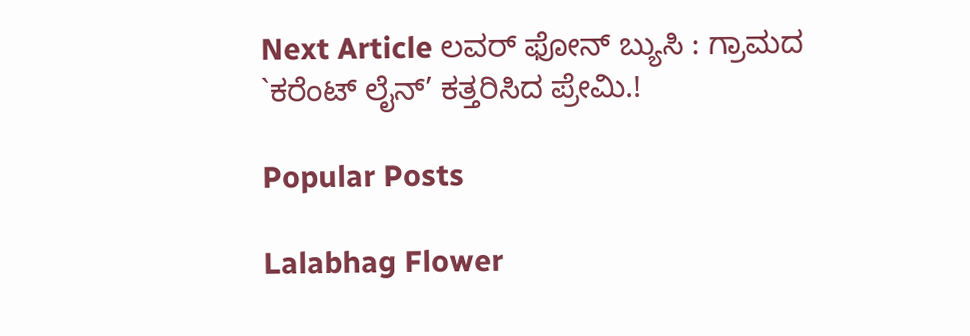Next Article ಲವರ್ ಫೋನ್ ಬ್ಯುಸಿ : ಗ್ರಾಮದ `ಕರೆಂಟ್ ಲೈನ್’ ಕತ್ತರಿಸಿದ ಪ್ರೇಮಿ.!

Popular Posts

Lalabhag Flower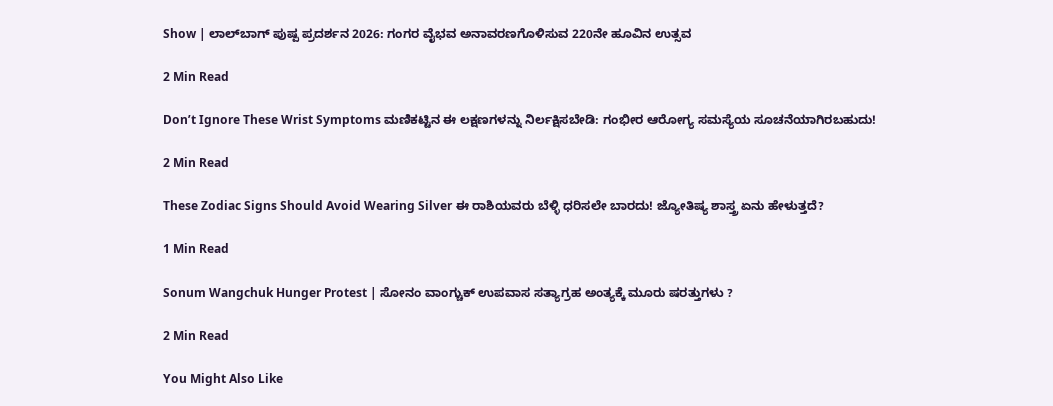Show | ಲಾಲ್‌ಬಾಗ್ ಪುಷ್ಪ ಪ್ರದರ್ಶನ 2026: ಗಂಗರ ವೈಭವ ಅನಾವರಣಗೊಳಿಸುವ 220ನೇ ಹೂವಿನ ಉತ್ಸವ

2 Min Read

Don’t Ignore These Wrist Symptoms ಮಣಿಕಟ್ಟಿನ ಈ ಲಕ್ಷಣಗಳನ್ನು ನಿರ್ಲಕ್ಷಿಸಬೇಡಿ: ಗಂಭೀರ ಆರೋಗ್ಯ ಸಮಸ್ಯೆಯ ಸೂಚನೆಯಾಗಿರಬಹುದು!

2 Min Read

These Zodiac Signs Should Avoid Wearing Silver ಈ ರಾಶಿಯವರು ಬೆಳ್ಳಿ ಧರಿಸಲೇ ಬಾರದು! ಜ್ಯೋತಿಷ್ಯ ಶಾಸ್ತ್ರ ಏನು ಹೇಳುತ್ತದೆ?

1 Min Read

Sonum Wangchuk Hunger Protest | ಸೋನಂ ವಾಂಗ್ಚುಕ್ ಉಪವಾಸ ಸತ್ಯಾಗ್ರಹ ಅಂತ್ಯಕ್ಕೆ ಮೂರು ಷರತ್ತುಗಳು ?

2 Min Read

You Might Also Like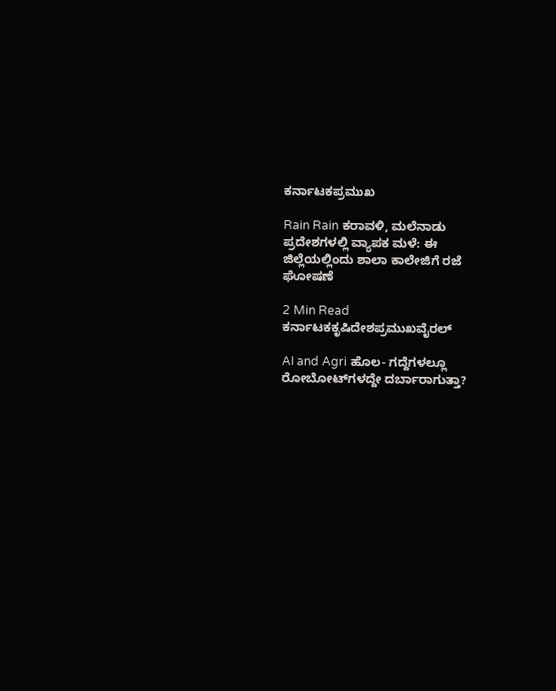ಕರ್ನಾಟಕಪ್ರಮುಖ

Rain Rain ಕರಾವಳಿ, ಮಲೆನಾಡು ಪ್ರದೇಶಗಳಲ್ಲಿ ವ್ಯಾಪಕ ಮಳೆ: ಈ ಜಿಲ್ಲೆಯಲ್ಲಿಂದು ಶಾಲಾ ಕಾಲೇಜಿಗೆ ರಜೆ ಘೋಷಣೆ

2 Min Read
ಕರ್ನಾಟಕಕೃಷಿದೇಶಪ್ರಮುಖವೈರಲ್

AI and Agri ಹೊಲ- ಗದ್ದೆಗಳಲ್ಲೂ ರೋಬೋಟ್‌ಗಳದ್ದೇ ದರ್ಬಾರಾಗುತ್ತಾ?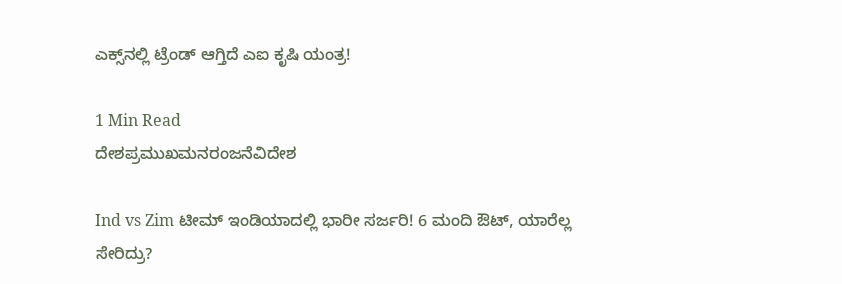ಎಕ್ಸ್‌ನಲ್ಲಿ ಟ್ರೆಂಡ್ ಆಗ್ತಿದೆ ಎಐ ಕೃಷಿ ಯಂತ್ರ!

1 Min Read
ದೇಶಪ್ರಮುಖಮನರಂಜನೆವಿದೇಶ

Ind vs Zim ಟೀಮ್ ಇಂಡಿಯಾದಲ್ಲಿ ಭಾರೀ ಸರ್ಜರಿ! 6 ಮಂದಿ ಔಟ್‌, ಯಾರೆಲ್ಲ ಸೇರಿದ್ರು?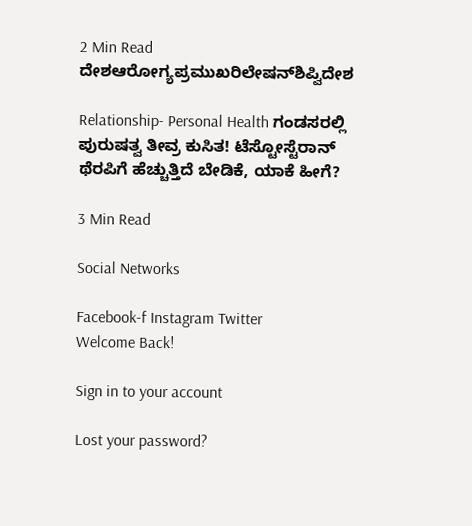2 Min Read
ದೇಶಆರೋಗ್ಯಪ್ರಮುಖರಿಲೇಷನ್‌ಶಿಪ್ವಿದೇಶ

Relationship- Personal Health ಗಂಡಸರಲ್ಲಿ ಪುರುಷತ್ವ ತೀವ್ರ ಕುಸಿತ! ಟೆಸ್ಟೋಸ್ಟೆರಾನ್ ಥೆರಪಿಗೆ ಹೆಚ್ಚುತ್ತಿದೆ ಬೇಡಿಕೆ, ಯಾಕೆ ಹೀಗೆ?

3 Min Read

Social Networks

Facebook-f Instagram Twitter
Welcome Back!

Sign in to your account

Lost your password?